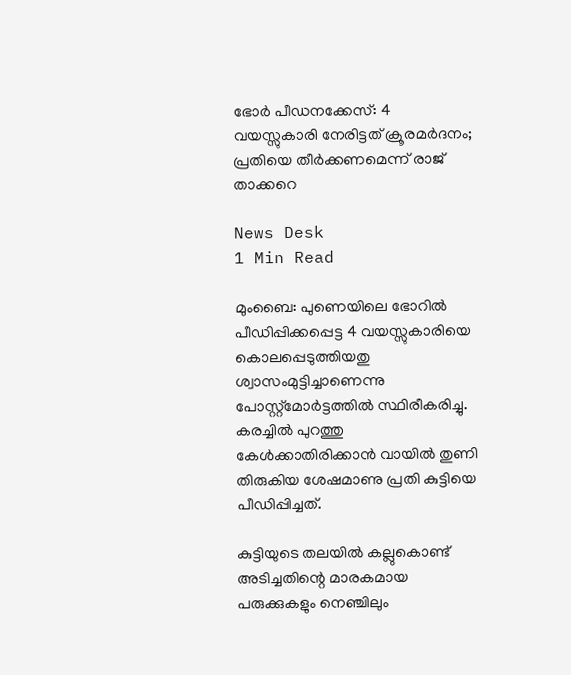ഭോർ പീഡനക്കേസ്: 4 വയസ്സുകാരി നേരിട്ടത് ക്രൂരമർദനം; പ്രതിയെ തീർക്കണമെന്ന് രാജ് താക്കറെ

News Desk
1 Min Read

മുംബൈ: പുണെയിലെ ഭോറിൽ പീഡിപ്പിക്കപ്പെട്ട 4 വയസ്സുകാരിയെ കൊലപ്പെടുത്തിയതു ശ്വാസംമുട്ടിച്ചാണെന്നു പോസ്റ്റ്മോർട്ടത്തിൽ സ്ഥിരീകരിച്ചു. കരച്ചിൽ പുറത്തു കേൾക്കാതിരിക്കാൻ വായിൽ തുണി തിരുകിയ ശേഷമാണു പ്രതി കുട്ടിയെ പീഡിപ്പിച്ചത്.

കുട്ടിയുടെ തലയിൽ കല്ലുകൊണ്ട് അടിച്ചതിന്റെ മാരകമായ പരുക്കുകളും നെഞ്ചിലും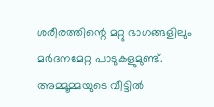ശരീരത്തിന്റെ മറ്റു ഭാഗങ്ങളിലും മർദനമേറ്റ പാടുകളുമുണ്ട്. അമ്മൂമ്മയുടെ വീട്ടിൽ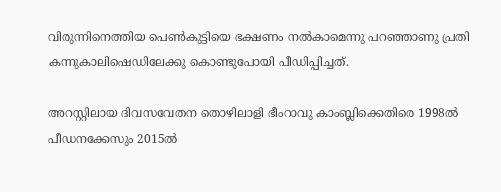വിരുന്നിനെത്തിയ പെൺകുട്ടിയെ ഭക്ഷണം നൽകാമെന്നു പറഞ്ഞാണു പ്രതി കന്നുകാലിഷെഡിലേക്കു കൊണ്ടുപോയി പീഡിപ്പിച്ചത്.

അറസ്റ്റിലായ ദിവസവേതന തൊഴിലാളി ഭീംറാവു കാംബ്ലിക്കെതിരെ 1998ൽ പീഡനക്കേസും 2015ൽ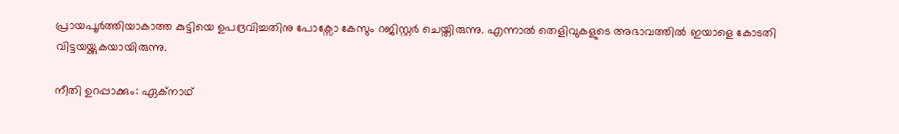പ്രായപൂർത്തിയാകാത്ത കുട്ടിയെ ഉപദ്രവിച്ചതിനു പോക്സോ കേസും റജിസ്റ്റർ ചെയ്തിരുന്നു. എന്നാൽ തെളിവുകളുടെ അഭാവത്തിൽ ഇയാളെ കോടതി വിട്ടയയ്ക്കുകയായിരുന്നു.

നീതി ഉറപ്പാക്കും: ഏക്നാഥ്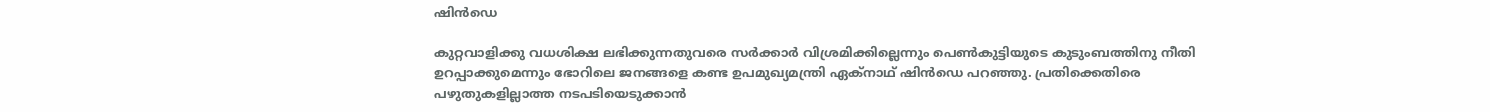ഷിൻഡെ

കുറ്റവാളിക്കു വധശിക്ഷ ലഭിക്കുന്നതുവരെ സർക്കാർ വിശ്രമിക്കില്ലെന്നും പെൺകുട്ടിയുടെ കുടുംബത്തിനു നീതി ഉറപ്പാക്കുമെന്നും ഭോറിലെ ജനങ്ങളെ കണ്ട ഉപമുഖ്യമന്ത്രി ഏക്നാഥ് ഷിൻഡെ പറ‍ഞ്ഞു. പ്രതിക്കെതിരെ പഴുതുകളില്ലാത്ത നടപടിയെടുക്കാൻ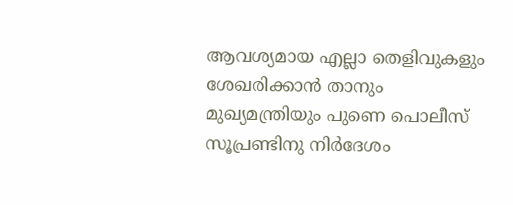ആവശ്യമായ എല്ലാ തെളിവുകളും ശേഖരിക്കാൻ താനും മുഖ്യമന്ത്രിയും പുണെ പൊലീസ് സൂപ്രണ്ടിനു നിർദേശം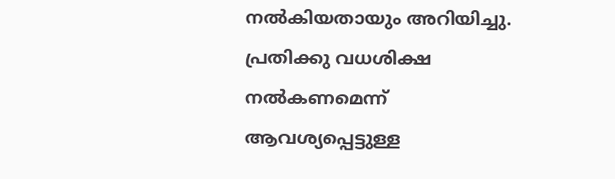നൽകിയതായും അറിയിച്ചു. പ്രതിക്കു വധശിക്ഷ നൽകണമെന്ന് ആവശ്യപ്പെട്ടുള്ള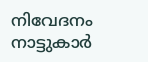നിവേദനം നാട്ടുകാർ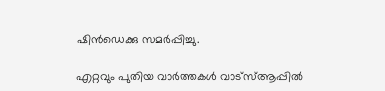ഷിൻഡെക്കു സമർപ്പിച്ചു.

എറ്റവും പുതിയ വാർത്തകൾ വാട്സ്ആപ്പിൽ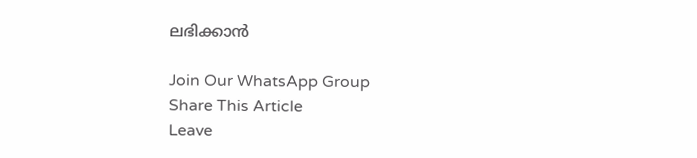ലഭിക്കാൻ

Join Our WhatsApp Group
Share This Article
Leave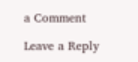a Comment

Leave a Reply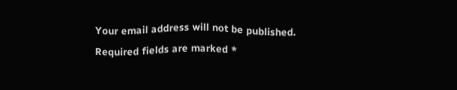Your email address will not be published. Required fields are marked *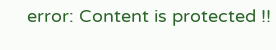error: Content is protected !!